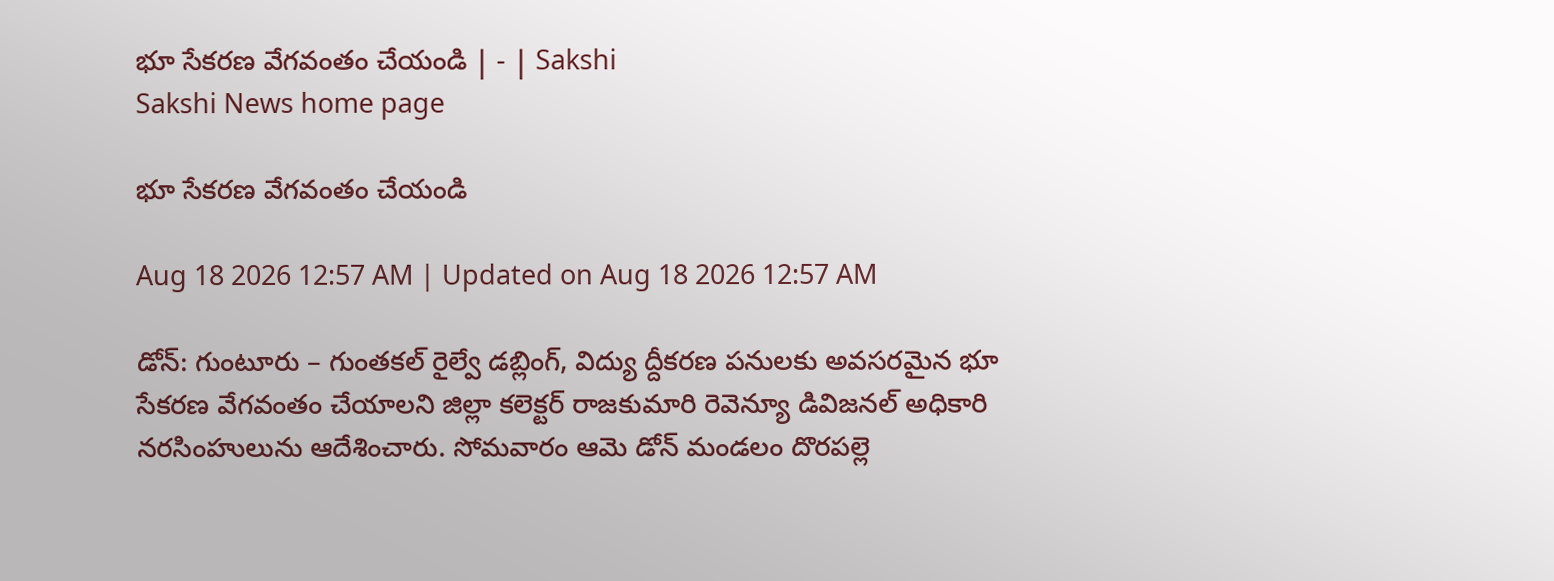భూ సేకరణ వేగవంతం చేయండి | - | Sakshi
Sakshi News home page

భూ సేకరణ వేగవంతం చేయండి

Aug 18 2026 12:57 AM | Updated on Aug 18 2026 12:57 AM

డోన్‌: గుంటూరు – గుంతకల్‌ రైల్వే డబ్లింగ్‌, విద్యు ద్దీకరణ పనులకు అవసరమైన భూ సేకరణ వేగవంతం చేయాలని జిల్లా కలెక్టర్‌ రాజకుమారి రెవెన్యూ డివిజనల్‌ అధికారి నరసింహులును ఆదేశించారు. సోమవారం ఆమె డోన్‌ మండలం దొరపల్లె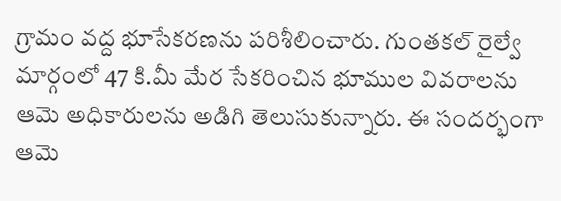గ్రామం వద్ద భూసేకరణను పరిశీలించారు. గుంతకల్‌ రైల్వే మార్గంలో 47 కి.మీ మేర సేకరించిన భూముల వివరాలను ఆమె అధికారులను అడిగి తెలుసుకున్నారు. ఈ సందర్భంగా ఆమె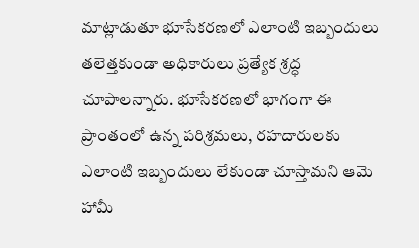మాట్లాడుతూ భూసేకరణలో ఎలాంటి ఇబ్బందులు తలెత్తకుండా అధికారులు ప్రత్యేక శ్రద్ధ చూపాలన్నారు. భూసేకరణలో భాగంగా ఈ ప్రాంతంలో ఉన్న పరిశ్రమలు, రహదారులకు ఎలాంటి ఇబ్బందులు లేకుండా చూస్తామని ఆమె హామీ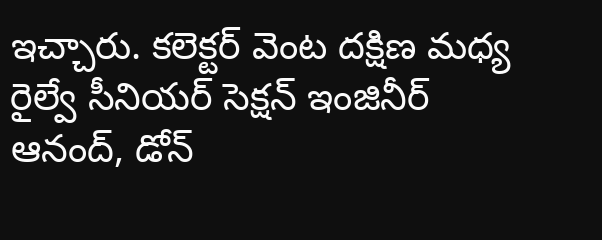ఇచ్చారు. కలెక్టర్‌ వెంట దక్షిణ మధ్య రైల్వే సీనియర్‌ సెక్షన్‌ ఇంజినీర్‌ ఆనంద్‌, డోన్‌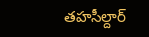తహసీల్దార్‌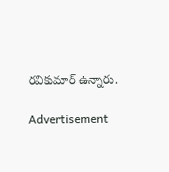రవికుమార్‌ ఉన్నారు.

Advertisement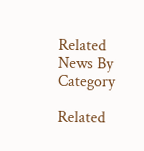Related News By Category

Related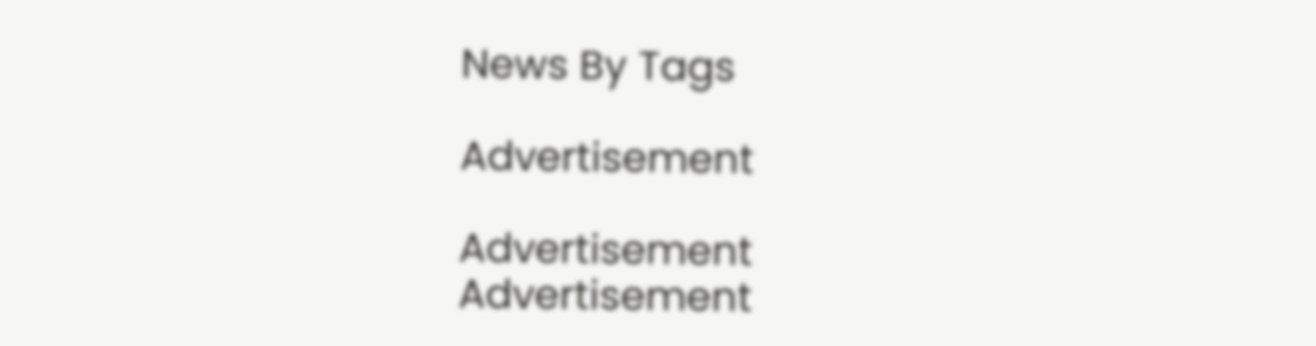News By Tags

Advertisement

Advertisement
Advertisement